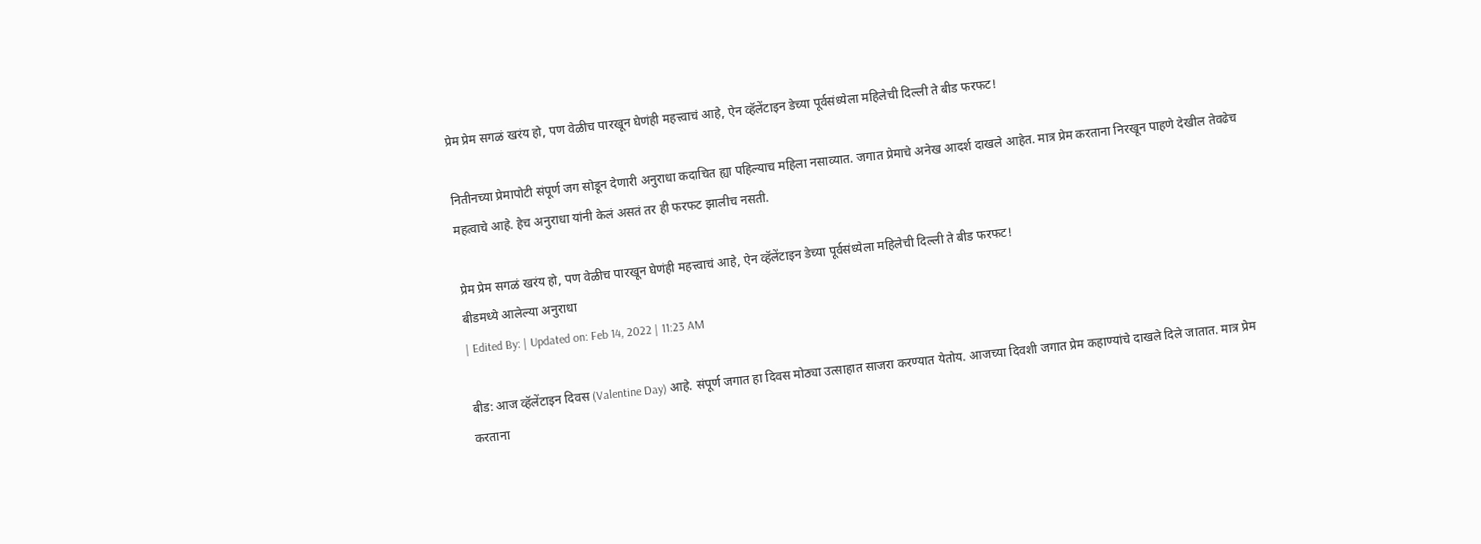प्रेम प्रेम सगळं खरंय हो, पण वेळीच पारखून घेणंही महत्त्वाचं आहे, ऐन व्हॅलेंटाइन डेच्या पूर्वसंध्येला महिलेची दिल्ली ते बीड फरफट!

नितीनच्या प्रेमापोटी संपूर्ण जग सोडून देणारी अनुराधा कदाचित ह्या पहिल्याच महिला नसाव्यात. जगात प्रेमाचे अनेख आदर्श दाखले आहेत. मात्र प्रेम करताना निरखून पाहणे देखील तेवढेच महत्वाचे आहे. हेच अनुराधा यांनी केलं असतं तर ही फरफट झालीच नसती.

प्रेम प्रेम सगळं खरंय हो, पण वेळीच पारखून घेणंही महत्त्वाचं आहे, ऐन व्हॅलेंटाइन डेच्या पूर्वसंध्येला महिलेची दिल्ली ते बीड फरफट!
बीडमध्ये आलेल्या अनुराधा
| Edited By: | Updated on: Feb 14, 2022 | 11:23 AM

बीड: आज व्हॅलेंटाइन दिवस (Valentine Day) आहे. संपूर्ण जगात हा दिवस मोठ्या उत्साहात साजरा करण्यात येतोय. आजच्या दिवशी जगात प्रेम कहाण्यांचे दाखले दिले जातात. मात्र प्रेम करताना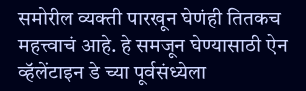समोरील व्यक्ती पारखून घेणंही तितकच महत्त्वाचं आहे. हे समजून घेण्यासाठी ऐन व्हॅलेंटाइन डे च्या पूर्वसंध्येला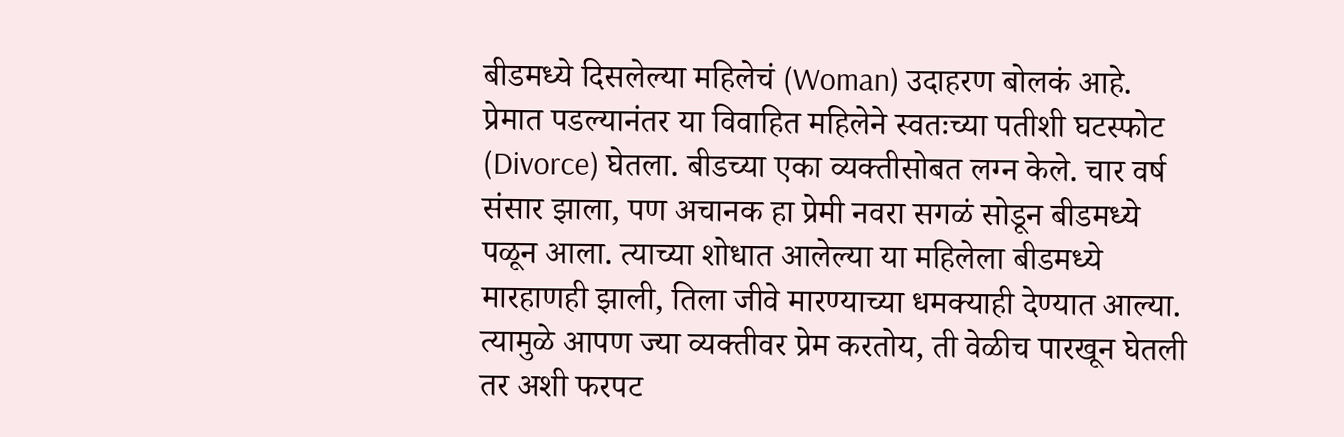बीडमध्ये दिसलेल्या महिलेचं (Woman) उदाहरण बोलकं आहे. प्रेमात पडल्यानंतर या विवाहित महिलेने स्वतःच्या पतीशी घटस्फोट (Divorce) घेतला. बीडच्या एका व्यक्तीसोबत लग्न केले. चार वर्ष संसार झाला, पण अचानक हा प्रेमी नवरा सगळं सोडून बीडमध्ये पळून आला. त्याच्या शोधात आलेल्या या महिलेला बीडमध्ये मारहाणही झाली, तिला जीवे मारण्याच्या धमक्याही देण्यात आल्या. त्यामुळे आपण ज्या व्यक्तीवर प्रेम करतोय, ती वेळीच पारखून घेतली तर अशी फरपट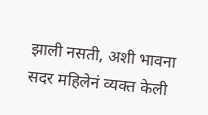झाली नसती, अशी भावना सदर महिलेनं व्यक्त केली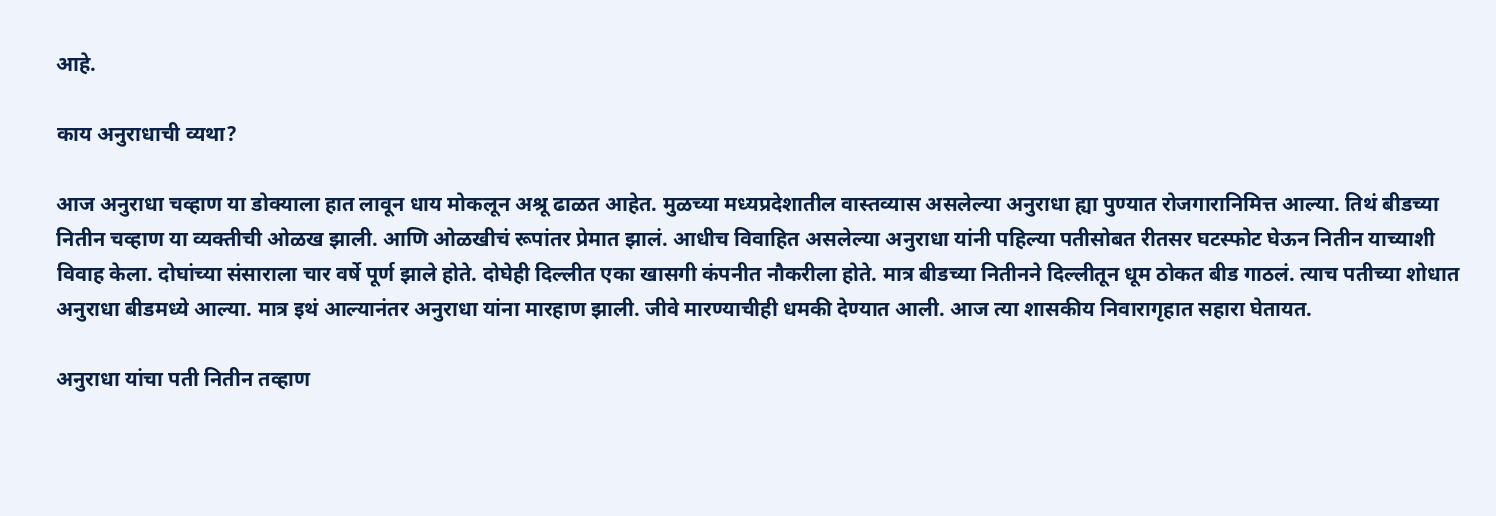आहे.

काय अनुराधाची व्यथा?

आज अनुराधा चव्हाण या डोक्याला हात लावून धाय मोकलून अश्रू ढाळत आहेत. मुळच्या मध्यप्रदेशातील वास्तव्यास असलेल्या अनुराधा ह्या पुण्यात रोजगारानिमित्त आल्या. तिथं बीडच्या नितीन चव्हाण या व्यक्तीची ओळख झाली. आणि ओळखीचं रूपांतर प्रेमात झालं. आधीच विवाहित असलेल्या अनुराधा यांनी पहिल्या पतीसोबत रीतसर घटस्फोट घेऊन नितीन याच्याशी विवाह केला. दोघांच्या संसाराला चार वर्षे पूर्ण झाले होते. दोघेही दिल्लीत एका खासगी कंपनीत नौकरीला होते. मात्र बीडच्या नितीनने दिल्लीतून धूम ठोकत बीड गाठलं. त्याच पतीच्या शोधात अनुराधा बीडमध्ये आल्या. मात्र इथं आल्यानंतर अनुराधा यांना मारहाण झाली. जीवे मारण्याचीही धमकी देण्यात आली. आज त्या शासकीय निवारागृहात सहारा घेतायत.

अनुराधा यांचा पती नितीन तव्हाण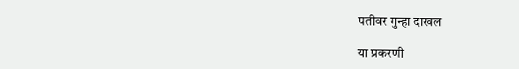पतीवर गुन्हा दाखल

या प्रकरणी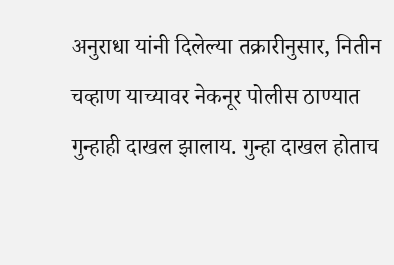अनुराधा यांनी दिलेल्या तक्रारीनुसार, नितीन चव्हाण याच्यावर नेकनूर पोलीस ठाण्यात गुन्हाही दाखल झालाय. गुन्हा दाखल होताच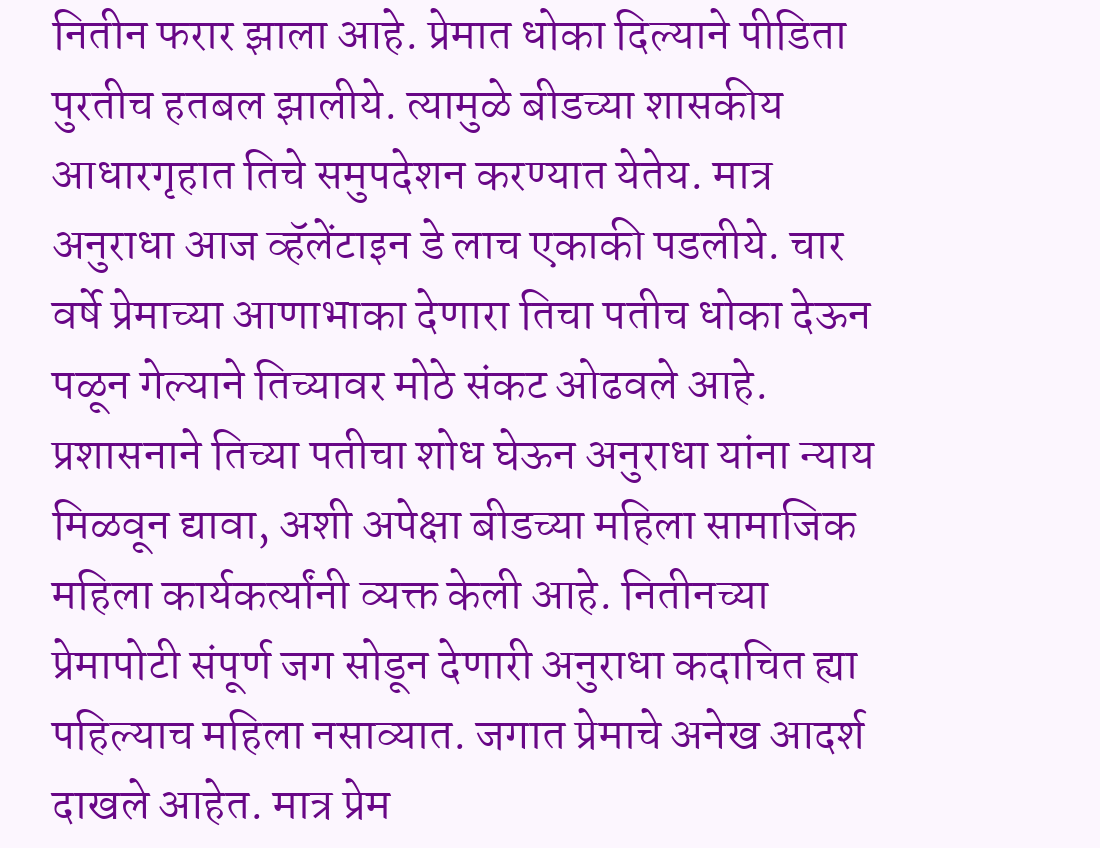नितीन फरार झाला आहे. प्रेमात धोका दिल्याने पीडिता पुरतीच हतबल झालीये. त्यामुळे बीडच्या शासकीय आधारगृहात तिचे समुपदेशन करण्यात येतेय. मात्र अनुराधा आज व्हॅलेंटाइन डे लाच एकाकी पडलीये. चार वर्षे प्रेमाच्या आणाभाका देणारा तिचा पतीच धोका देऊन पळून गेल्याने तिच्यावर मोठे संकट ओढवले आहे. प्रशासनाने तिच्या पतीचा शोध घेऊन अनुराधा यांना न्याय मिळवून द्यावा, अशी अपेक्षा बीडच्या महिला सामाजिक महिला कार्यकर्त्यांनी व्यक्त केली आहे. नितीनच्या प्रेमापोटी संपूर्ण जग सोडून देणारी अनुराधा कदाचित ह्या पहिल्याच महिला नसाव्यात. जगात प्रेमाचे अनेख आदर्श दाखले आहेत. मात्र प्रेम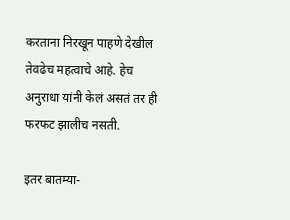करताना निरखून पाहणे देखील तेवढेच महत्वाचे आहे. हेच अनुराधा यांनी केलं असतं तर ही फरफट झालीच नसती.

इतर बातम्या-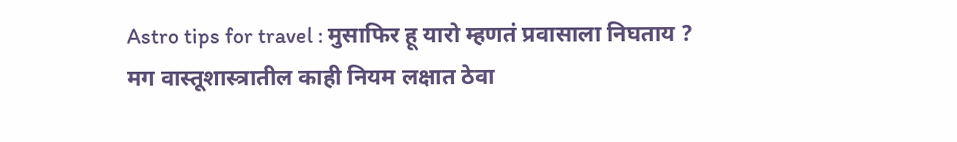Astro tips for travel : मुसाफिर हू यारो म्हणतं प्रवासाला निघताय ? मग वास्तूशास्त्रातील काही नियम लक्षात ठेवा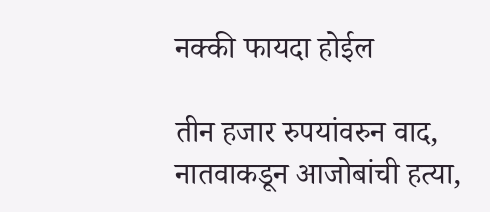नक्की फायदा होईल

तीन हजार रुपयांवरुन वाद, नातवाकडून आजोबांची हत्या,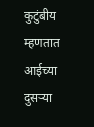कुटुंबीय म्हणतात आईच्या दुसऱ्या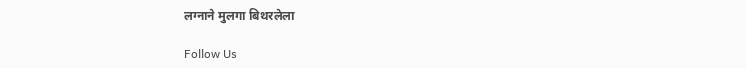लग्नाने मुलगा बिथरलेला

Follow Us